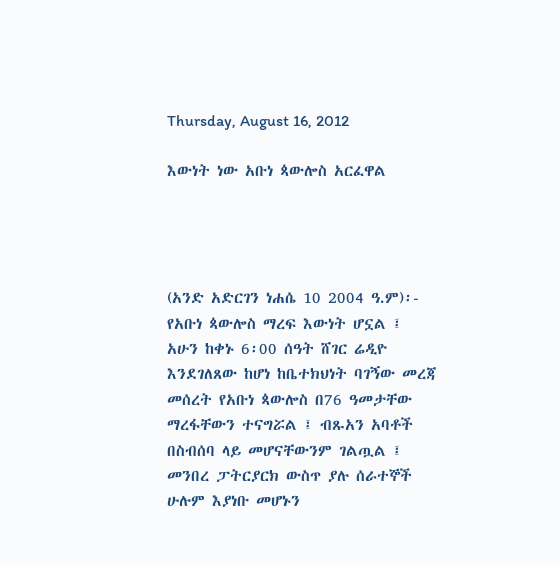Thursday, August 16, 2012

እውነት ነው አቡነ ጳውሎስ አርፈዋል




(አንድ አድርገን ነሐሴ 10 2004 ዓ.ም)፡- የአቡነ ጳውሎስ ማረፍ እውነት ሆኗል ፤ አሁን ከቀኑ 6፡00 ሰዓት ሸገር ሬዲዮ እንደገለጸው ከሆነ ከቤተክህነት ባገኝው መረጃ መሰረት የአቡነ ጳውሎስ በ76 ዓመታቸው ማረፋቸውን ተናግሯል ፤ ብጹአን አባቶች በስብሰባ ላይ መሆናቸውንም ገልጧል ፤ መንበረ ፓትርያርክ ውስጥ ያሉ ሰራተኞች ሁሉም እያነቡ መሆኑን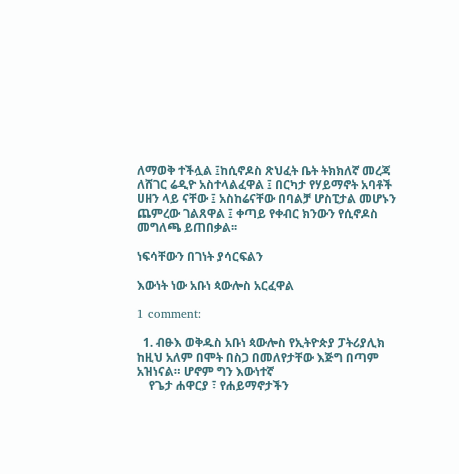ለማወቅ ተችሏል ፤ከሲኖዶስ ጽህፈት ቤት ትክክለኛ መረጃ ለሸገር ሬዲዮ አስተላልፈዋል ፤ በርካታ የሃይማኖት አባቶች ሀዘን ላይ ናቸው ፤ አስከሬናቸው በባልቻ ሆስፒታል መሆኑን ጨምረው ገልጸዋል ፤ ቀጣይ የቀብር ክንውን የሲኖዶስ መግለጫ ይጠበቃል፡፡

ነፍሳቸውን በገነት ያሳርፍልን

እውነት ነው አቡነ ጳውሎስ አርፈዋል

1 comment:

  1. ብፁእ ወቅዱስ አቡነ ጳውሎስ የኢትዮጵያ ፓትሪያሊክ ከዚህ አለም በሞት በስጋ በመለየታቸው እጅግ በጣም አዝነናል። ሆኖም ግን እውነተኛ
    የጌታ ሐዋርያ ፣ የሐይማኖታችን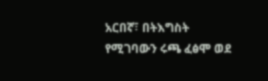አርበኛ፣ በትእግስት የሚገባውን ሩጫ ፈፅሞ ወደ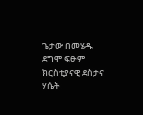ጌታው በመሄዱ ደግሞ ፍፁም ክርስቲያናዊ ደስታና ሃሴት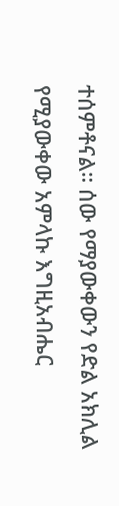ተሰምቶናል። ሰው የማያውቀውን የድል አክሊል የሚያውቀው አምላኩ እግዚአብሔር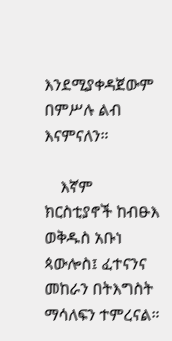እንደሚያቀዳጀውም በምሥሉ ልብ እናምናለን።

    እኛም ክርስቲያኖች ከብፁእ ወቅዱስ አቡነ ጳውሎስ፤ ፈተናንና መከራን በትእግስት ማሳለፍን ተምረናል።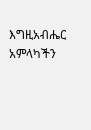እግዚአብሔር አምላካችን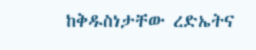ከቅዱስነታቸው ረድኤትና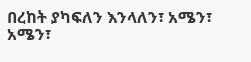በረከት ያካፍለን እንላለን፣ አሜን፣ አሜን፣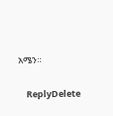አሜን።

    ReplyDelete